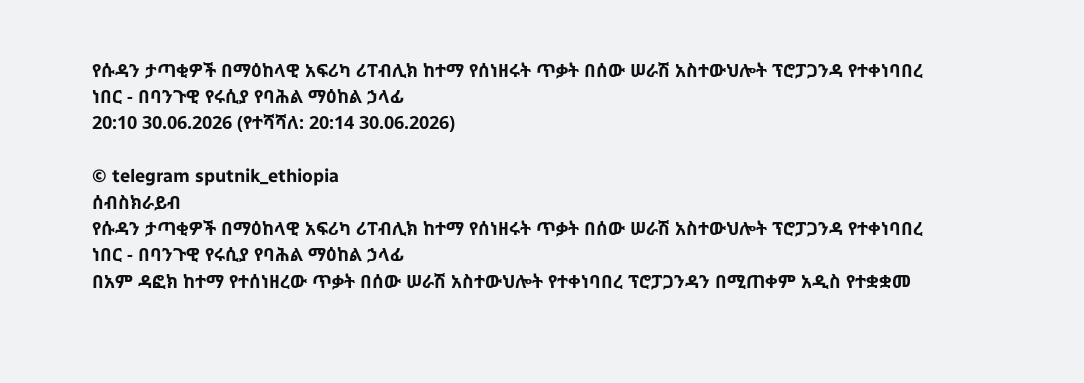የሱዳን ታጣቂዎች በማዕከላዊ አፍሪካ ሪፐብሊክ ከተማ የሰነዘሩት ጥቃት በሰው ሠራሽ አስተውህሎት ፕሮፓጋንዳ የተቀነባበረ ነበር - በባንጉዊ የሩሲያ የባሕል ማዕከል ኃላፊ
20:10 30.06.2026 (የተሻሻለ: 20:14 30.06.2026)

© telegram sputnik_ethiopia
ሰብስክራይብ
የሱዳን ታጣቂዎች በማዕከላዊ አፍሪካ ሪፐብሊክ ከተማ የሰነዘሩት ጥቃት በሰው ሠራሽ አስተውህሎት ፕሮፓጋንዳ የተቀነባበረ ነበር - በባንጉዊ የሩሲያ የባሕል ማዕከል ኃላፊ
በአም ዳፎክ ከተማ የተሰነዘረው ጥቃት በሰው ሠራሽ አስተውህሎት የተቀነባበረ ፕሮፓጋንዳን በሚጠቀም አዲስ የተቋቋመ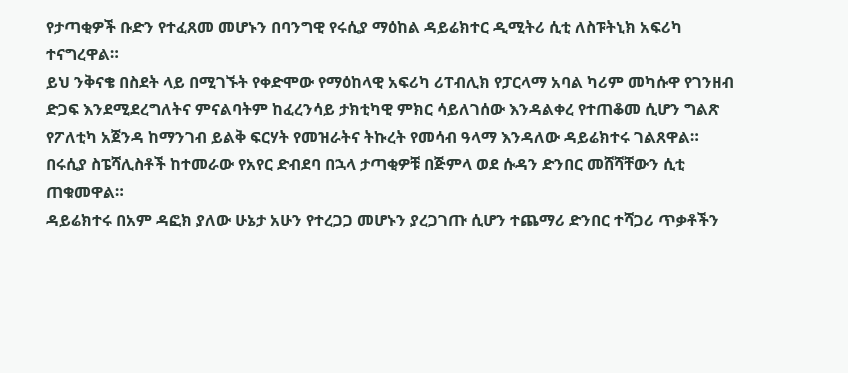የታጣቂዎች ቡድን የተፈጸመ መሆኑን በባንግዊ የሩሲያ ማዕከል ዳይሬክተር ዲሚትሪ ሲቲ ለስፑትኒክ አፍሪካ ተናግረዋል።
ይህ ንቅናቄ በስደት ላይ በሚገኙት የቀድሞው የማዕከላዊ አፍሪካ ሪፐብሊክ የፓርላማ አባል ካሪም መካሱዋ የገንዘብ ድጋፍ እንደሚደረግለትና ምናልባትም ከፈረንሳይ ታክቲካዊ ምክር ሳይለገሰው እንዳልቀረ የተጠቆመ ሲሆን ግልጽ የፖለቲካ አጀንዳ ከማንገብ ይልቅ ፍርሃት የመዝራትና ትኩረት የመሳብ ዓላማ እንዳለው ዳይሬክተሩ ገልጸዋል።
በሩሲያ ስፔሻሊስቶች ከተመራው የአየር ድብደባ በኋላ ታጣቂዎቹ በጅምላ ወደ ሱዳን ድንበር መሸሻቸውን ሲቲ ጠቁመዋል።
ዳይሬክተሩ በአም ዳፎክ ያለው ሁኔታ አሁን የተረጋጋ መሆኑን ያረጋገጡ ሲሆን ተጨማሪ ድንበር ተሻጋሪ ጥቃቶችን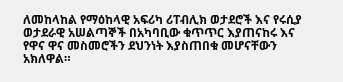ለመከላከል የማዕከላዊ አፍሪካ ሪፐብሊክ ወታደሮች እና የሩሲያ ወታደራዊ አሠልጣኞች በአካባቢው ቁጥጥር እያጠናከሩ እና የዋና ዋና መስመሮችን ደህንነት እያስጠበቁ መሆናቸውን አክለዋል።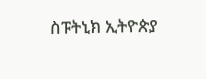ስፑትኒክ ኢትዮጵያ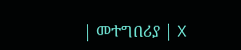| መተግበሪያ | X